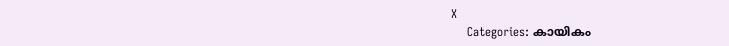X
    Categories: കായികം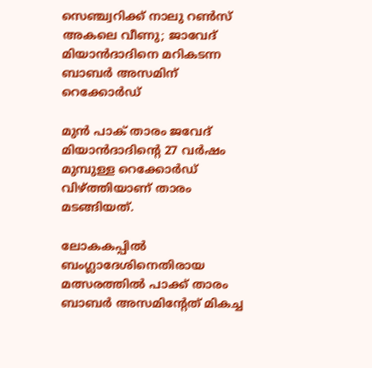സെഞ്ച്വറിക്ക് നാലു റണ്‍സ് അകലെ വീണു; ജാവേദ് മിയാന്‍ദാദിനെ മറികടന്ന ബാബര്‍ അസമിന് റെക്കോര്‍ഡ്

മുന്‍ പാക് താരം ജവേദ് മിയാന്‍ദാദിന്റെ 27 വര്‍ഷം മുമ്പുള്ള റെക്കോര്‍ഡ് വിഴ്ത്തിയാണ് താരം മടങ്ങിയത്.

ലോകകപ്പില്‍ ബംഗ്ലാദേശിനെതിരായ മത്സരത്തില്‍ പാക്ക് താരം ബാബര്‍ അസമിന്റേത് മികച്ച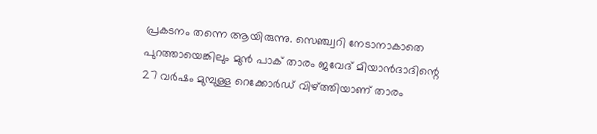പ്രകടനം തന്നെ ആയിരുന്നു. സെഞ്ച്വറി നേടാനാകാതെ പുറത്തായെങ്കിലും മുന്‍ പാക് താരം ജവേദ് മിയാന്‍ദാദിന്റെ 27 വര്‍ഷം മുമ്പുള്ള റെക്കോര്‍ഡ് വിഴ്ത്തിയാണ് താരം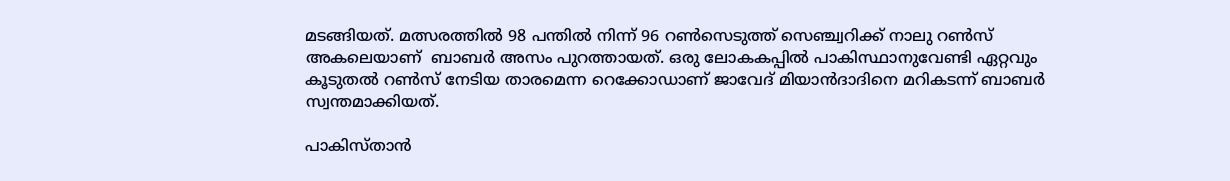മടങ്ങിയത്. മത്സരത്തില്‍ 98 പന്തില്‍ നിന്ന് 96 റണ്‍സെടുത്ത് സെഞ്ച്വറിക്ക് നാലു റണ്‍സ് അകലെയാണ്  ബാബര്‍ അസം പുറത്തായത്. ഒരു ലോകകപ്പില്‍ പാകിസ്ഥാനുവേണ്ടി ഏറ്റവും കൂടുതല്‍ റണ്‍സ് നേടിയ താരമെന്ന റെക്കോഡാണ് ജാവേദ് മിയാന്‍ദാദിനെ മറികടന്ന് ബാബര്‍ സ്വന്തമാക്കിയത്.

പാകിസ്താന്‍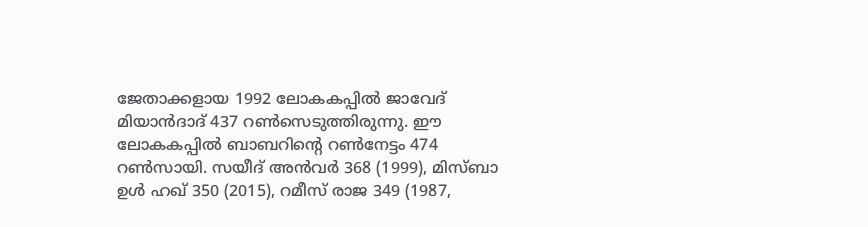ജേതാക്കളായ 1992 ലോകകപ്പില്‍ ജാവേദ് മിയാന്‍ദാദ് 437 റണ്‍സെടുത്തിരുന്നു. ഈ ലോകകപ്പില്‍ ബാബറിന്റെ റണ്‍നേട്ടം 474 റണ്‍സായി. സയീദ് അന്‍വര്‍ 368 (1999), മിസ്ബാ ഉള്‍ ഹഖ് 350 (2015), റമീസ് രാജ 349 (1987,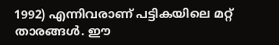1992) എന്നിവരാണ് പട്ടികയിലെ മറ്റ് താരങ്ങള്‍. ഈ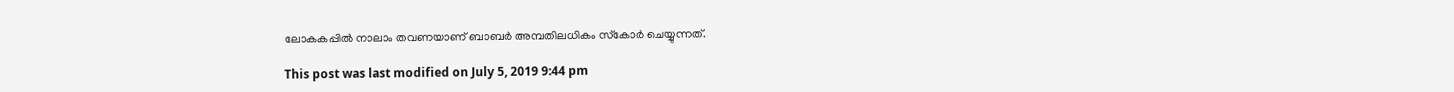ലോകകപ്പില്‍ നാലാം തവണയാണ് ബാബര്‍ അമ്പതിലധികം സ്‌കോര്‍ ചെയ്യുന്നത്.

This post was last modified on July 5, 2019 9:44 pm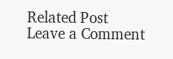Related Post
Leave a Comment